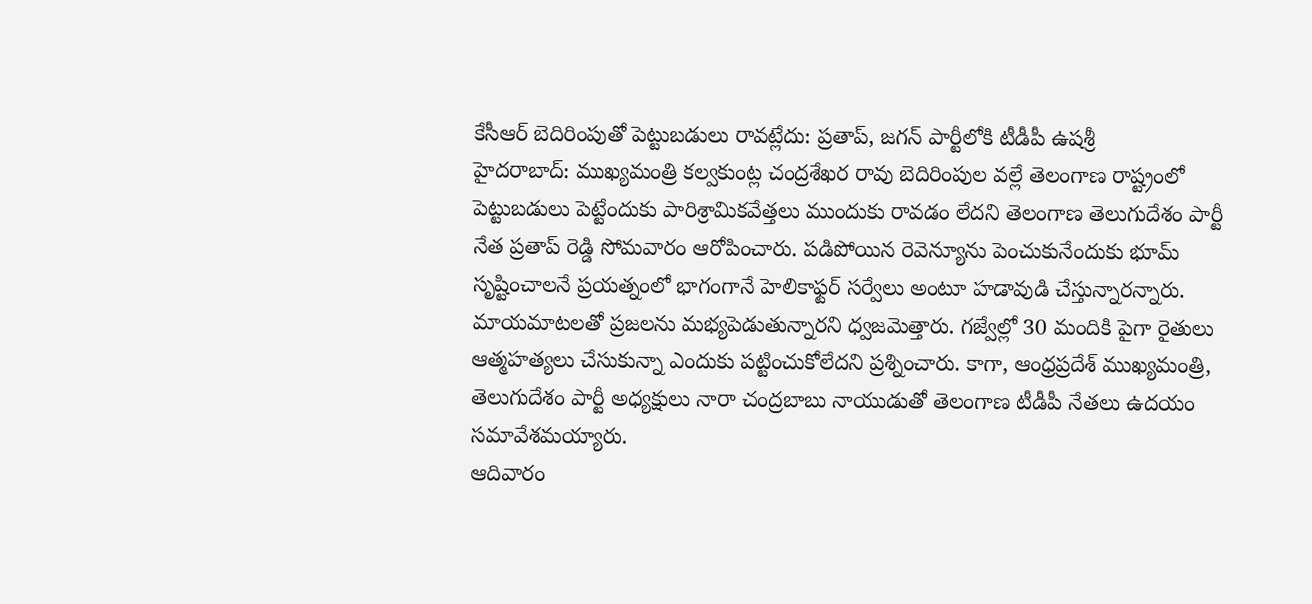కేసీఆర్ బెదిరింపుతో పెట్టుబడులు రావట్లేదు: ప్రతాప్, జగన్ పార్టీలోకి టీడీపీ ఉషశ్రీ
హైదరాబాద్: ముఖ్యమంత్రి కల్వకుంట్ల చంద్రశేఖర రావు బెదిరింపుల వల్లే తెలంగాణ రాష్ట్రంలో పెట్టుబడులు పెట్టేందుకు పారిశ్రామికవేత్తలు ముందుకు రావడం లేదని తెలంగాణ తెలుగుదేశం పార్టీ నేత ప్రతాప్ రెడ్డి సోమవారం ఆరోపించారు. పడిపోయిన రెవెన్యూను పెంచుకునేందుకు భూమ్ సృష్టించాలనే ప్రయత్నంలో భాగంగానే హెలికాఫ్టర్ సర్వేలు అంటూ హడావుడి చేస్తున్నారన్నారు.
మాయమాటలతో ప్రజలను మభ్యపెడుతున్నారని ధ్వజమెత్తారు. గజ్వేల్లో 30 మందికి పైగా రైతులు ఆత్మహత్యలు చేసుకున్నా ఎందుకు పట్టించుకోలేదని ప్రశ్నించారు. కాగా, ఆంధ్రప్రదేశ్ ముఖ్యమంత్రి, తెలుగుదేశం పార్టీ అధ్యక్షులు నారా చంద్రబాబు నాయుడుతో తెలంగాణ టీడీపీ నేతలు ఉదయం సమావేశమయ్యారు.
ఆదివారం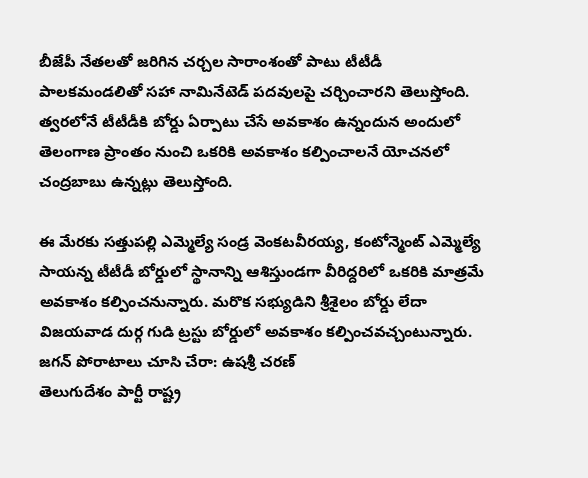బీజేపీ నేతలతో జరిగిన చర్చల సారాంశంతో పాటు టీటీడీ పాలకమండలితో సహా నామినేటెడ్ పదవులపై చర్చించారని తెలుస్తోంది. త్వరలోనే టీటీడీకి బోర్డు ఏర్పాటు చేసే అవకాశం ఉన్నందున అందులో తెలంగాణ ప్రాంతం నుంచి ఒకరికి అవకాశం కల్పించాలనే యోచనలో చంద్రబాబు ఉన్నట్లు తెలుస్తోంది.

ఈ మేరకు సత్తుపల్లి ఎమ్మెల్యే సండ్ర వెంకటవీరయ్య, కంటోన్మెంట్ ఎమ్మెల్యే సాయన్న టీటీడీ బోర్డులో స్థానాన్ని ఆశిస్తుండగా వీరిద్దరిలో ఒకరికి మాత్రమే అవకాశం కల్పించనున్నారు. మరొక సభ్యుడిని శ్రీశైలం బోర్డు లేదా విజయవాడ దుర్గ గుడి ట్రస్టు బోర్డులో అవకాశం కల్పించవచ్చంటున్నారు.
జగన్ పోరాటాలు చూసి చేరా: ఉషశ్రీ చరణ్
తెలుగుదేశం పార్టీ రాష్ట్ర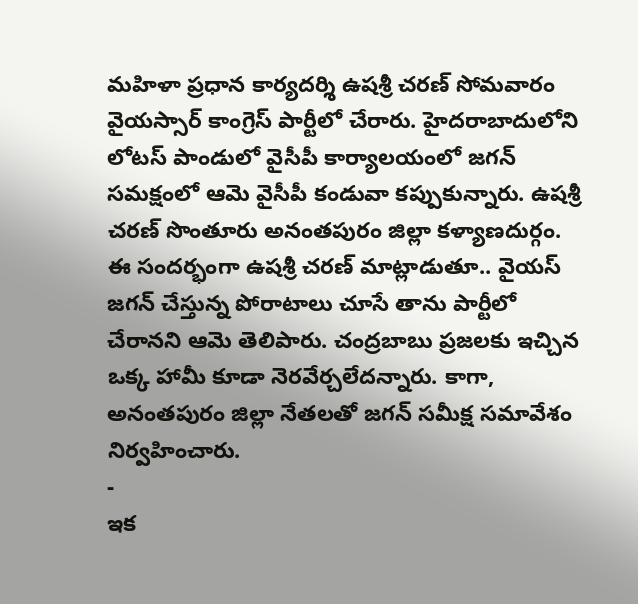మహిళా ప్రధాన కార్యదర్శి ఉషశ్రీ చరణ్ సోమవారం వైయస్సార్ కాంగ్రెస్ పార్టీలో చేరారు. హైదరాబాదులోని లోటస్ పాండులో వైసీపీ కార్యాలయంలో జగన్ సమక్షంలో ఆమె వైసీపీ కండువా కప్పుకున్నారు. ఉషశ్రీ చరణ్ సొంతూరు అనంతపురం జిల్లా కళ్యాణదుర్గం.
ఈ సందర్భంగా ఉషశ్రీ చరణ్ మాట్లాడుతూ.. వైయస్ జగన్ చేస్తున్న పోరాటాలు చూసే తాను పార్టీలో చేరానని ఆమె తెలిపారు. చంద్రబాబు ప్రజలకు ఇచ్చిన ఒక్క హామీ కూడా నెరవేర్చలేదన్నారు. కాగా, అనంతపురం జిల్లా నేతలతో జగన్ సమీక్ష సమావేశం నిర్వహించారు.
-
ఇక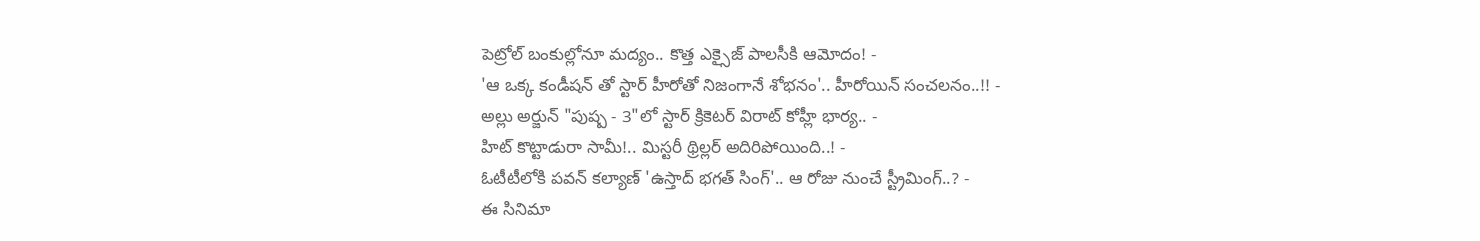పెట్రోల్ బంకుల్లోనూ మద్యం.. కొత్త ఎక్సైజ్ పాలసీకి ఆమోదం! -
'ఆ ఒక్క కండీషన్ తో స్టార్ హీరోతో నిజంగానే శోభనం'.. హీరోయిన్ సంచలనం..!! -
అల్లు అర్జున్ "పుష్ప - 3"లో స్టార్ క్రికెటర్ విరాట్ కోహ్లీ భార్య.. -
హిట్ కొట్టాడురా సామీ!.. మిస్టరీ థ్రిల్లర్ అదిరిపోయింది..! -
ఓటీటీలోకి పవన్ కల్యాణ్ 'ఉస్తాద్ భగత్ సింగ్'.. ఆ రోజు నుంచే స్ట్రీమింగ్..? -
ఈ సినిమా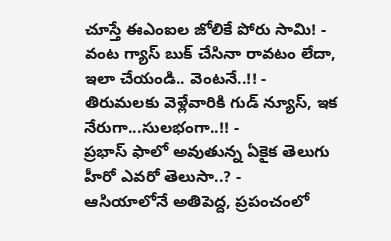చూస్తే ఈఎంఐల జోలికే పోరు సామి! -
వంట గ్యాస్ బుక్ చేసినా రావటం లేదా, ఇలా చేయండి.. వెంటనే..!! -
తిరుమలకు వెళ్లేవారికి గుడ్ న్యూస్, ఇక నేరుగా...సులభంగా..!! -
ప్రభాస్ ఫాలో అవుతున్న ఏకైక తెలుగు హీరో ఎవరో తెలుసా..? -
ఆసియాలోనే అతిపెద్ద, ప్రపంచంలో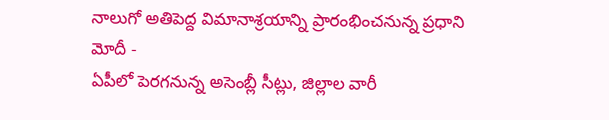నాలుగో అతిపెద్ద విమానాశ్రయాన్ని ప్రారంభించనున్న ప్రధాని మోదీ -
ఏపీలో పెరగనున్న అసెంబ్లీ సీట్లు, జిల్లాల వారీ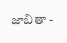జాబితా -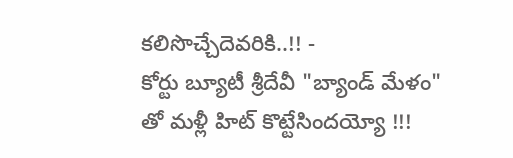కలిసొచ్చేదెవరికి..!! -
కోర్టు బ్యూటీ శ్రీదేవీ "బ్యాండ్ మేళం" తో మళ్లీ హిట్ కొట్టేసిందయ్యో !!!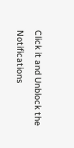Click it and Unblock the Notifications